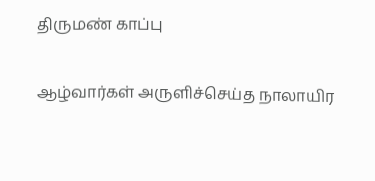திருமண் காப்பு

ஆழ்வார்கள் அருளிச்செய்த நாலாயிர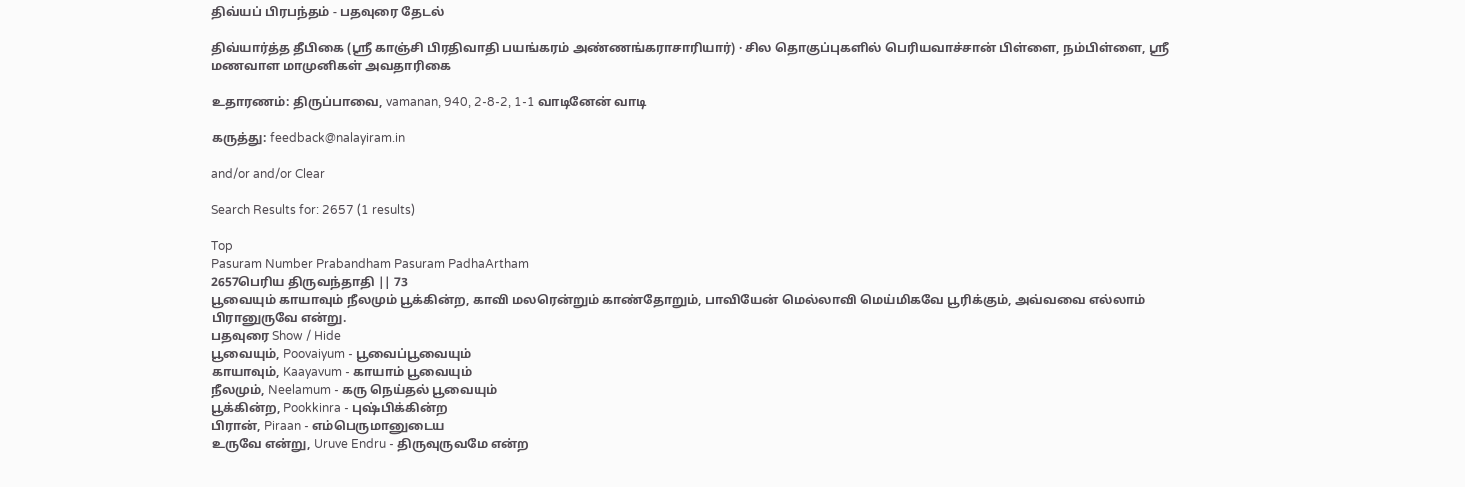திவ்யப் பிரபந்தம் - பதவுரை தேடல்

திவ்யார்த்த தீபிகை (ஸ்ரீ காஞ்சி பிரதிவாதி பயங்கரம் அண்ணங்கராசாரியார்) · சில தொகுப்புகளில் பெரியவாச்சான் பிள்ளை, நம்பிள்ளை, ஸ்ரீ மணவாள மாமுனிகள் அவதாரிகை

உதாரணம்: திருப்பாவை, vamanan, 940, 2-8-2, 1-1 வாடினேன் வாடி

கருத்து: feedback@nalayiram.in

and/or and/or Clear

Search Results for: 2657 (1 results)

Top
Pasuram Number Prabandham Pasuram PadhaArtham
2657பெரிய திருவந்தாதி || 73
பூவையும் காயாவும் நீலமும் பூக்கின்ற, காவி மலரென்றும் காண்தோறும், பாவியேன் மெல்லாவி மெய்மிகவே பூரிக்கும், அவ்வவை எல்லாம் பிரானுருவே என்று.
பதவுரை Show / Hide
பூவையும், Poovaiyum - பூவைப்பூவையும்
காயாவும், Kaayavum - காயாம் பூவையும்
நீலமும், Neelamum - கரு நெய்தல் பூவையும்
பூக்கின்ற, Pookkinra - புஷ்பிக்கின்ற
பிரான், Piraan - எம்பெருமானுடைய
உருவே என்று, Uruve Endru - திருவுருவமே என்ற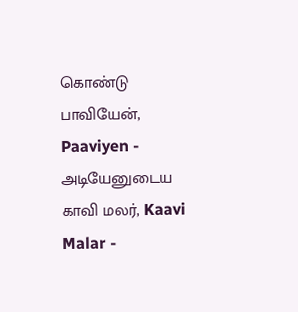கொண்டு
பாவியேன், Paaviyen - அடியேனுடைய
காவி மலர், Kaavi Malar -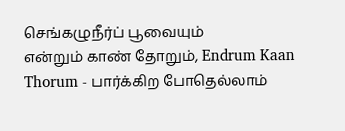செங்கழுநீர்ப் பூவையும்
என்றும் காண் தோறும், Endrum Kaan Thorum - பார்க்கிற போதெல்லாம்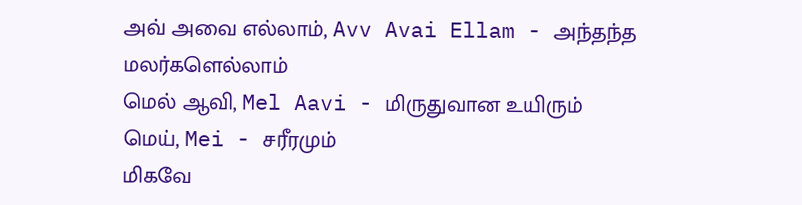அவ் அவை எல்லாம், Avv Avai Ellam - அந்தந்த மலர்களெல்லாம்
மெல் ஆவி, Mel Aavi - மிருதுவான உயிரும்
மெய், Mei - சரீரமும்
மிகவே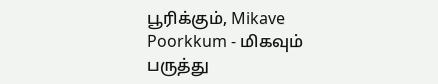பூரிக்கும், Mikave Poorkkum - மிகவும் பருத்து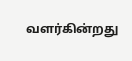வளர்கின்றது